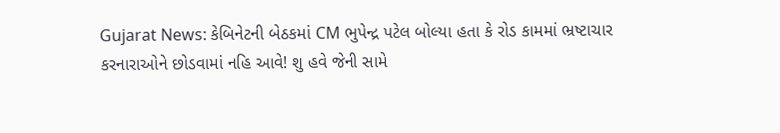Gujarat News: કેબિનેટની બેઠકમાં CM ભુપેન્દ્ર પટેલ બોલ્યા હતા કે રોડ કામમાં ભ્રષ્ટાચાર કરનારાઓને છોડવામાં નહિ આવે! શુ હવે જેની સામે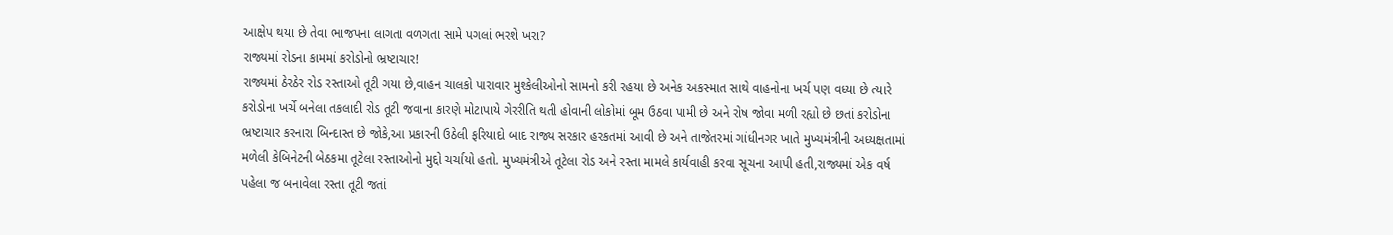આક્ષેપ થયા છે તેવા ભાજપના લાગતા વળગતા સામે પગલાં ભરશે ખરા?
રાજ્યમાં રોડના કામમાં કરોડોનો ભ્રષ્ટાચાર!
રાજ્યમાં ઠેરઠેર રોડ રસ્તાઓ તૂટી ગયા છે,વાહન ચાલકો પારાવાર મુશ્કેલીઓનો સામનો કરી રહયા છે અનેક અકસ્માત સાથે વાહનોના ખર્ચ પણ વધ્યા છે ત્યારે કરોડોના ખર્ચે બનેલા તકલાદી રોડ તૂટી જવાના કારણે મોટાપાયે ગેરરીતિ થતી હોવાની લોકોમાં બૂમ ઉઠવા પામી છે અને રોષ જોવા મળી રહ્યો છે છતાં કરોડોના ભ્રષ્ટાચાર કરનારા બિન્દાસ્ત છે જોકે,આ પ્રકારની ઉઠેલી ફરિયાદો બાદ રાજ્ય સરકાર હરકતમાં આવી છે અને તાજેતરમાં ગાંધીનગર ખાતે મુખ્યમંત્રીની અધ્યક્ષતામાં મળેલી કેબિનેટની બેઠકમા તૂટેલા રસ્તાઓનો મુદ્દો ચર્ચાયો હતો. મુખ્યમંત્રીએ તૂટેલા રોડ અને રસ્તા મામલે કાર્યવાહી કરવા સૂચના આપી હતી,રાજ્યમાં એક વર્ષ પહેલા જ બનાવેલા રસ્તા તૂટી જતાં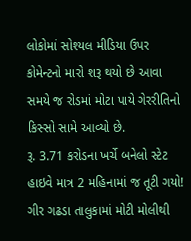લોકોમાં સોશ્યલ મીડિયા ઉપર કોમેન્ટનો મારો શરૂ થયો છે આવા સમયે જ રોડમાં મોટા પાયે ગેરરીતિનો કિસ્સો સામે આવ્યો છે.
રૂ. 3.71 કરોડના ખર્ચે બનેલો સ્ટેટ હાઇવે માત્ર 2 મહિનામાં જ તૂટી ગયો!
ગીર ગઢડા તાલુકામાં મોટી મોલીથી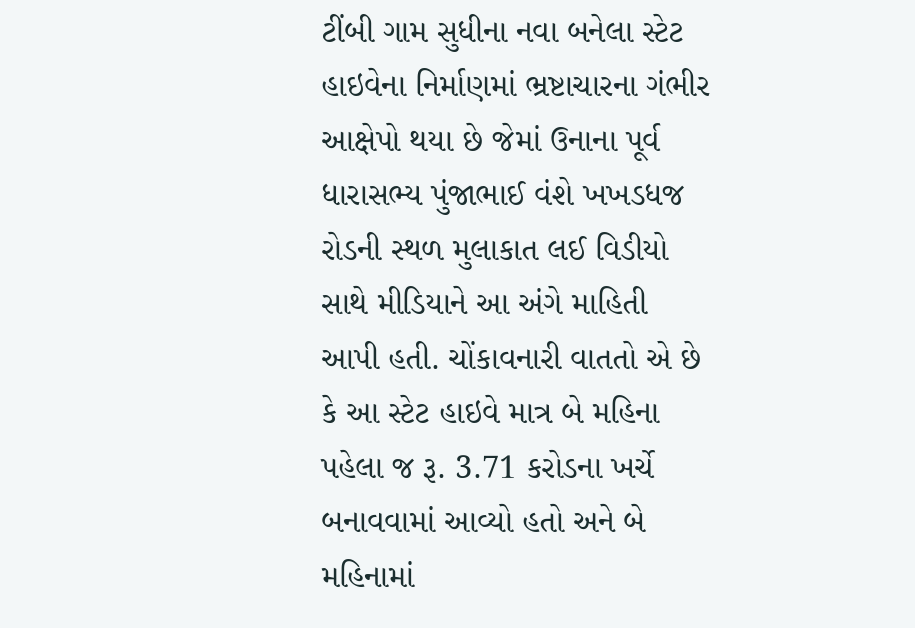ટીંબી ગામ સુધીના નવા બનેલા સ્ટેટ હાઇવેના નિર્માણમાં ભ્રષ્ટાચારના ગંભીર આક્ષેપો થયા છે જેમાં ઉનાના પૂર્વ ધારાસભ્ય પુંજાભાઈ વંશે ખખડધજ રોડની સ્થળ મુલાકાત લઈ વિડીયો સાથે મીડિયાને આ અંગે માહિતી આપી હતી. ચોંકાવનારી વાતતો એ છે કે આ સ્ટેટ હાઇવે માત્ર બે મહિના પહેલા જ રૂ. 3.71 કરોડના ખર્ચે બનાવવામાં આવ્યો હતો અને બે મહિનામાં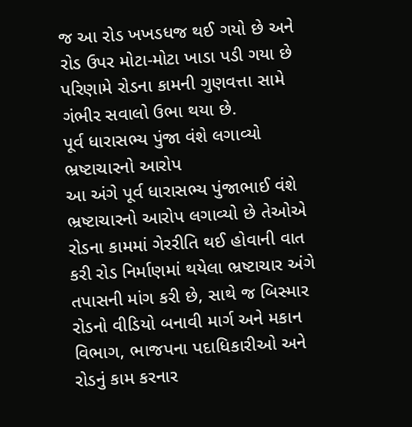જ આ રોડ ખખડધજ થઈ ગયો છે અને રોડ ઉપર મોટા-મોટા ખાડા પડી ગયા છે પરિણામે રોડના કામની ગુણવત્તા સામે ગંભીર સવાલો ઉભા થયા છે.
પૂર્વ ધારાસભ્ય પુંજા વંશે લગાવ્યો ભ્રષ્ટાચારનો આરોપ
આ અંગે પૂર્વ ધારાસભ્ય પુંજાભાઈ વંશે ભ્રષ્ટાચારનો આરોપ લગાવ્યો છે તેઓએ રોડના કામમાં ગેરરીતિ થઈ હોવાની વાત કરી રોડ નિર્માણમાં થયેલા ભ્રષ્ટાચાર અંગે તપાસની માંગ કરી છે, સાથે જ બિસ્માર રોડનો વીડિયો બનાવી માર્ગ અને મકાન વિભાગ, ભાજપના પદાધિકારીઓ અને રોડનું કામ કરનાર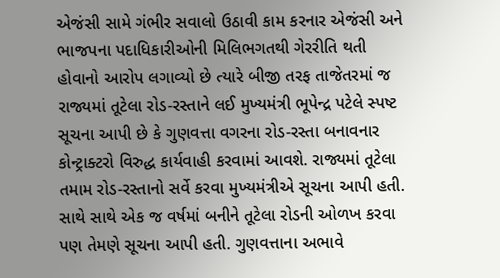એજંસી સામે ગંભીર સવાલો ઉઠાવી કામ કરનાર એજંસી અને ભાજપના પદાધિકારીઓની મિલિભગતથી ગેરરીતિ થતી હોવાનો આરોપ લગાવ્યો છે ત્યારે બીજી તરફ તાજેતરમાં જ રાજ્યમાં તૂટેલા રોડ-રસ્તાને લઈ મુખ્યમંત્રી ભૂપેન્દ્ર પટેલે સ્પષ્ટ સૂચના આપી છે કે ગુણવત્તા વગરના રોડ-રસ્તા બનાવનાર કોન્ટ્રાક્ટરો વિરુદ્ધ કાર્યવાહી કરવામાં આવશે. રાજ્યમાં તૂટેલા તમામ રોડ-રસ્તાનો સર્વે કરવા મુખ્યમંત્રીએ સૂચના આપી હતી. સાથે સાથે એક જ વર્ષમાં બનીને તૂટેલા રોડની ઓળખ કરવા પણ તેમણે સૂચના આપી હતી. ગુણવત્તાના અભાવે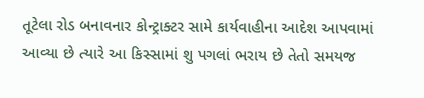તૂટેલા રોડ બનાવનાર કોન્ટ્રાક્ટર સામે કાર્યવાહીના આદેશ આપવામાં આવ્યા છે ત્યારે આ કિસ્સામાં શુ પગલાં ભરાય છે તેતો સમયજ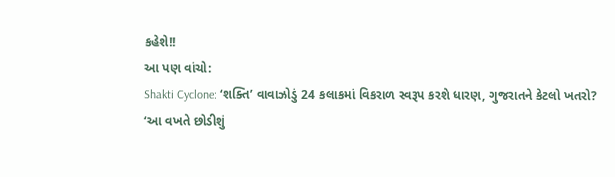કહેશે!!
આ પણ વાંચો:
Shakti Cyclone: ‘શક્તિ’ વાવાઝોડું 24 કલાકમાં વિકરાળ સ્વરૂપ કરશે ધારણ, ગુજરાતને કેટલો ખતરો?
‘આ વખતે છોડીશું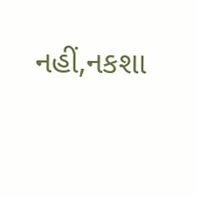નહીં,નકશા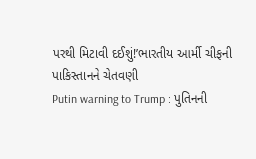પરથી મિટાવી દઈશું!’ભારતીય આર્મી ચીફની પાકિસ્તાનને ચેતવણી
Putin warning to Trump : પુતિનની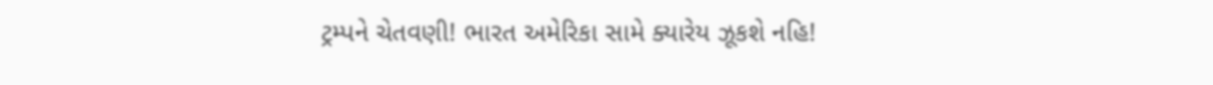ટ્રમ્પને ચેતવણી! ભારત અમેરિકા સામે ક્યારેય ઝૂકશે નહિ!